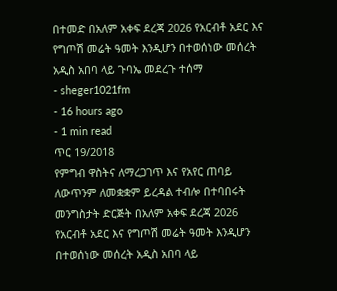በተመድ በአለም አቀፍ ደረጃ 2026 የአርብቶ አደር እና የግጦሽ መሬት ዓመት እንዲሆን በተወሰነው መሰረት አዲስ አበባ ላይ ጉባኤ መደረጉ ተሰማ
- sheger1021fm
- 16 hours ago
- 1 min read
ጥር 19/2018
የምግብ ዋስትና ለማረጋገጥ እና የአየር ጠባይ ለውጥንም ለመቋቋም ይረዳል ተብሎ በተባበሩት መንግስታት ድርጅት በአለም አቀፍ ደረጃ 2026 የአርብቶ አደር እና የግጦሽ መሬት ዓመት እንዲሆን በተወሰነው መሰረት አዲስ አበባ ላይ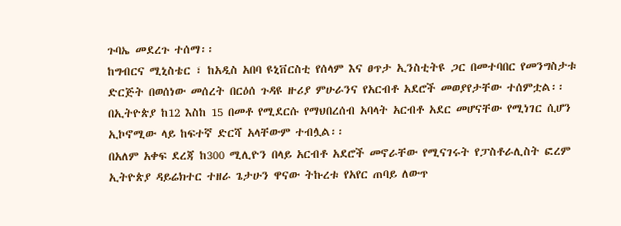ጉባኤ መደረጉ ተሰማ፡፡
ከግብርና ሚኒስቴር ፣ ከአዲስ አበባ ዩኒቨርስቲ የሰላም እና ፀጥታ ኢንስቲትዩ ጋር በመተባበር የመንግስታቱ ድርጅት በወሰነው መሰረት በርዕሰ ጉዳዩ ዙሪያ ምሁራንና የአርብቶ አደሮች መወያየታቸው ተሰምቷል፡፡
በኢትዮጵያ ከ12 እስከ 15 በመቶ የሚደርሱ የማህበረሰብ አባላት አርብቶ አደር መሆናቸው የሚነገር ሲሆን ኢኮኖሚው ላይ ከፍተኛ ድርሻ አላቸውም ተብሏል፡፡
በአለም አቀፍ ደረጃ ከ300 ሚሊዮን በላይ አርብቶ አደሮች መኖራቸው የሚናገሩት የፓስቶራሊስት ፎረም ኢትዮጵያ ዳይሬክተር ተዘራ ጌታሁን ዋናው ትኩረቱ የአየር ጠባይ ለውጥ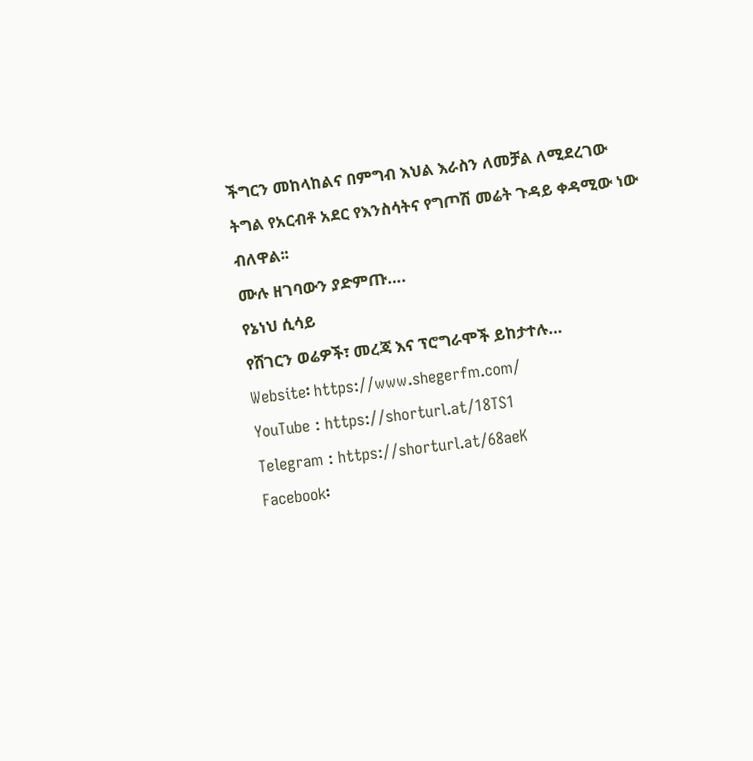ችግርን መከላከልና በምግብ እህል እራስን ለመቻል ለሚደረገው ትግል የአርብቶ አደር የእንስሳትና የግጦሽ መሬት ጉዳይ ቀዳሚው ነው ብለዋል፡፡
ሙሉ ዘገባውን ያድምጡ….
የኔነህ ሲሳይ
የሸገርን ወሬዎች፣ መረጃ እና ፕሮግራሞች ይከታተሉ…
Website፡ https://www.shegerfm.com/
YouTube : https://shorturl.at/18TS1
Telegram : https://shorturl.at/68aeK
Facebook፡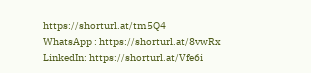https://shorturl.at/tm5Q4
WhatsApp : https://shorturl.at/8vwRx
LinkedIn: https://shorturl.at/Vfe6i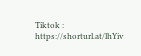Tiktok : https://shorturl.at/lhYiv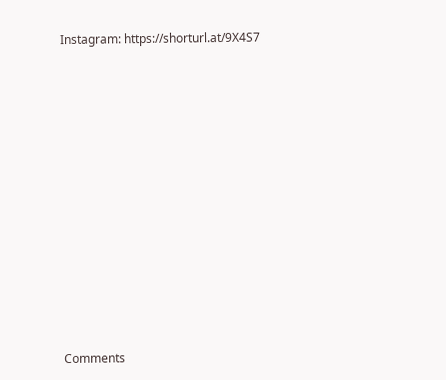Instagram: https://shorturl.at/9X4S7












Comments